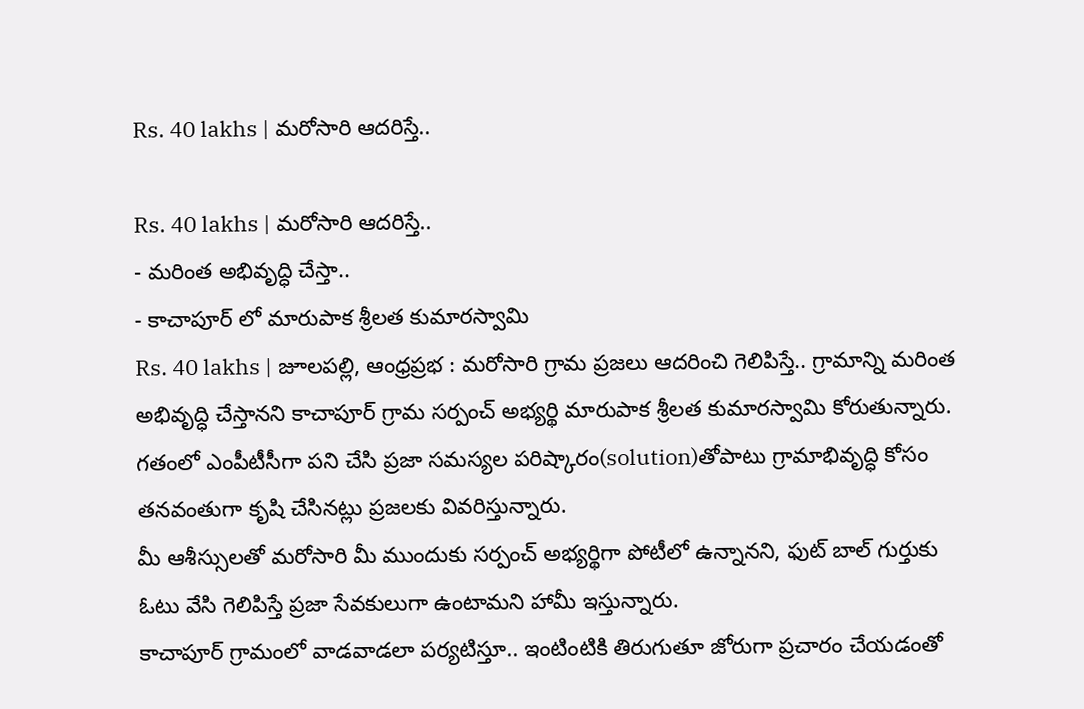Rs. 40 lakhs | మరోసారి ఆదరిస్తే..

Rs. 40 lakhs | మరోసారి ఆదరిస్తే..
- మరింత అభివృద్ధి చేస్తా..
- కాచాపూర్ లో మారుపాక శ్రీలత కుమారస్వామి
Rs. 40 lakhs | జూలపల్లి, ఆంధ్రప్రభ : మరోసారి గ్రామ ప్రజలు ఆదరించి గెలిపిస్తే.. గ్రామాన్ని మరింత అభివృద్ధి చేస్తానని కాచాపూర్ గ్రామ సర్పంచ్ అభ్యర్థి మారుపాక శ్రీలత కుమారస్వామి కోరుతున్నారు. గతంలో ఎంపీటీసీగా పని చేసి ప్రజా సమస్యల పరిష్కారం(solution)తోపాటు గ్రామాభివృద్ధి కోసం తనవంతుగా కృషి చేసినట్లు ప్రజలకు వివరిస్తున్నారు.
మీ ఆశీస్సులతో మరోసారి మీ ముందుకు సర్పంచ్ అభ్యర్థిగా పోటీలో ఉన్నానని, ఫుట్ బాల్ గుర్తుకు ఓటు వేసి గెలిపిస్తే ప్రజా సేవకులుగా ఉంటామని హామీ ఇస్తున్నారు.
కాచాపూర్ గ్రామంలో వాడవాడలా పర్యటిస్తూ.. ఇంటింటికి తిరుగుతూ జోరుగా ప్రచారం చేయడంతో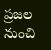ప్రజల నుంచి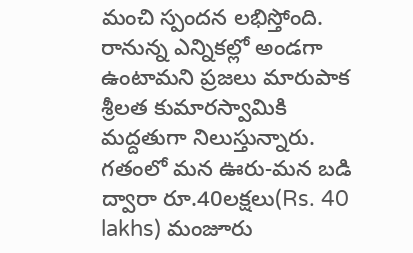మంచి స్పందన లభిస్తోంది. రానున్న ఎన్నికల్లో అండగా ఉంటామని ప్రజలు మారుపాక శ్రీలత కుమారస్వామికి మద్దతుగా నిలుస్తున్నారు. గతంలో మన ఊరు-మన బడి ద్వారా రూ.40లక్షలు(Rs. 40 lakhs) మంజూరు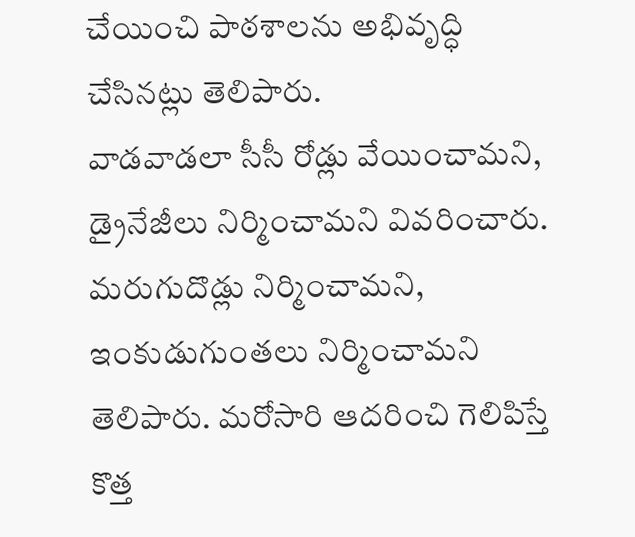చేయించి పాఠశాలను అభివృద్ధి చేసినట్లు తెలిపారు.
వాడవాడలా సీసీ రోడ్లు వేయించామని, డ్రైనేజీలు నిర్మించామని వివరించారు. మరుగుదొడ్లు నిర్మించామని, ఇంకుడుగుంతలు నిర్మించామని తెలిపారు. మరోసారి ఆదరించి గెలిపిస్తే కొత్త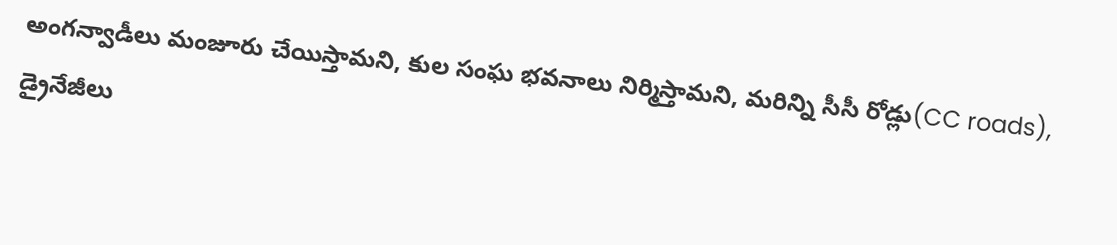అంగన్వాడీలు మంజూరు చేయిస్తామని, కుల సంఘ భవనాలు నిర్మిస్తామని, మరిన్ని సీసీ రోడ్లు(CC roads), డ్రైనేజీలు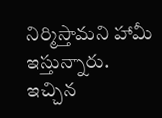నిర్మిస్తామని హామీ ఇస్తున్నారు.
ఇచ్చిన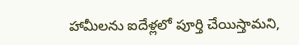హామీలను ఐదేళ్లలో పూర్తి చేయిస్తామని,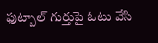ఫుట్బాల్ గుర్తుపై ఓటు వేసి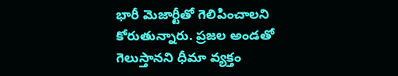భారీ మెజార్టీతో గెలిపించాలని కోరుతున్నారు. ప్రజల అండతో గెలుస్తానని ధీమా వ్యక్తం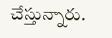చేస్తున్నారు.